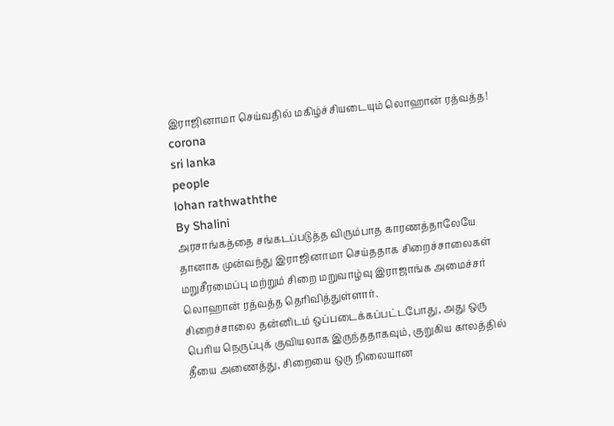இராஜினாமா செய்வதில் மகிழ்ச்சியடையும் லொஹான் ரத்வத்த!
corona
sri lanka
people
lohan rathwaththe
By Shalini
அரசாங்கத்தை சங்கடப்படுத்த விரும்பாத காரணத்தாலேயே தானாக முன்வந்து இராஜினாமா செய்ததாக சிறைச்சாலைகள் மறுசீரமைப்பு மற்றும் சிறை மறுவாழ்வு இராஜாங்க அமைச்சர் லொஹான் ரத்வத்த தெரிவித்துள்ளார்.
சிறைச்சாலை தன்னிடம் ஒப்படைக்கப்பட்டபோது, அது ஒரு பெரிய நெருப்புக் குவியலாக இருந்ததாகவும், குறுகிய காலத்தில் தீயை அணைத்து, சிறையை ஒரு நிலையான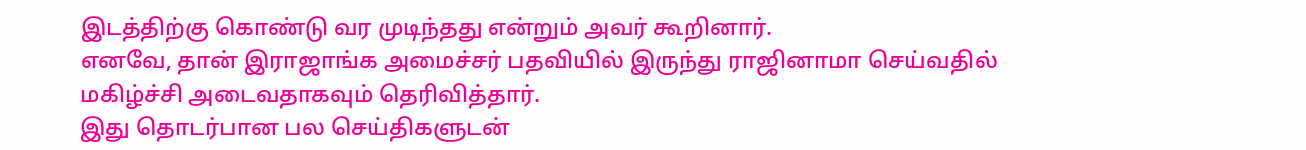இடத்திற்கு கொண்டு வர முடிந்தது என்றும் அவர் கூறினார்.
எனவே, தான் இராஜாங்க அமைச்சர் பதவியில் இருந்து ராஜினாமா செய்வதில் மகிழ்ச்சி அடைவதாகவும் தெரிவித்தார்.
இது தொடர்பான பல செய்திகளுடன்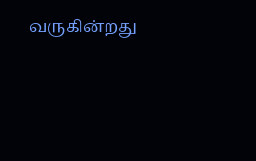வருகின்றது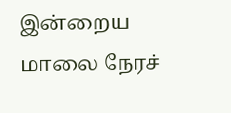இன்றைய மாலை நேரச்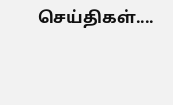செய்திகள்....